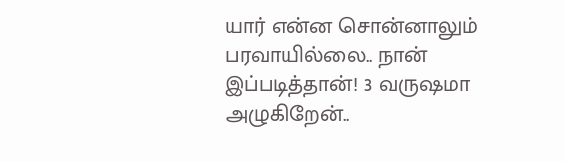யார் என்ன சொன்னாலும் பரவாயில்லை.. நான் இப்படித்தான்! 3 வருஷமா அழுகிறேன்..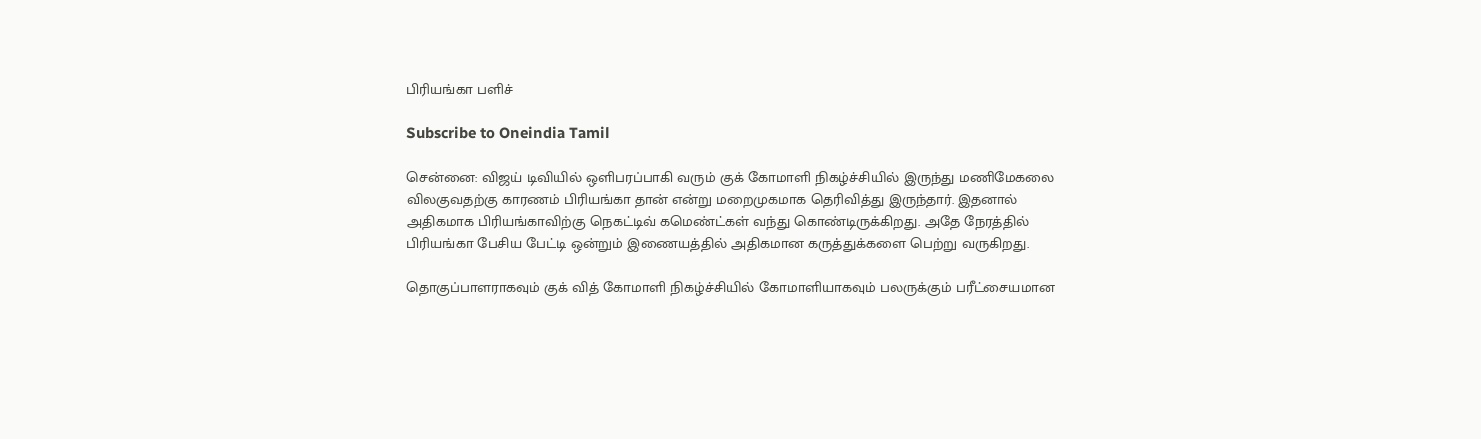பிரியங்கா பளிச்

Subscribe to Oneindia Tamil

சென்னை: விஜய் டிவியில் ஒளிபரப்பாகி வரும் குக் கோமாளி நிகழ்ச்சியில் இருந்து மணிமேகலை விலகுவதற்கு காரணம் பிரியங்கா தான் என்று மறைமுகமாக தெரிவித்து இருந்தார். இதனால் அதிகமாக பிரியங்காவிற்கு நெகட்டிவ் கமெண்ட்கள் வந்து கொண்டிருக்கிறது. அதே நேரத்தில் பிரியங்கா பேசிய பேட்டி ஒன்றும் இணையத்தில் அதிகமான கருத்துக்களை பெற்று வருகிறது.

தொகுப்பாளராகவும் குக் வித் கோமாளி நிகழ்ச்சியில் கோமாளியாகவும் பலருக்கும் பரீட்சையமான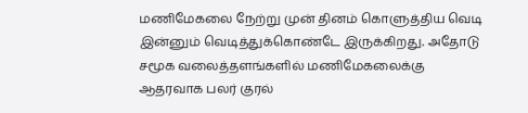மணிமேகலை நேற்று முன் தினம் கொளுத்திய வெடி இன்னும் வெடித்துக்கொண்டே இருக்கிறது. அதோடு சமூக வலைத்தளங்களில் மணிமேகலைக்கு ஆதரவாக பலர் குரல்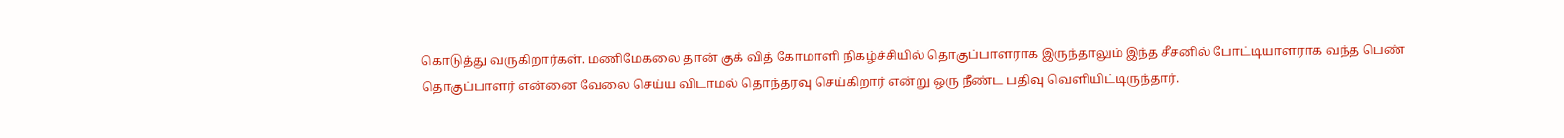கொடுத்து வருகிறார்கள். மணிமேகலை தான் குக் வித் கோமாளி நிகழ்ச்சியில் தொகுப்பாளராக இருந்தாலும் இந்த சீசனில் போட்டியாளராக வந்த பெண் தொகுப்பாளர் என்னை வேலை செய்ய விடாமல் தொந்தரவு செய்கிறார் என்று ஒரு நீண்ட பதிவு வெளியிட்டிருந்தார்.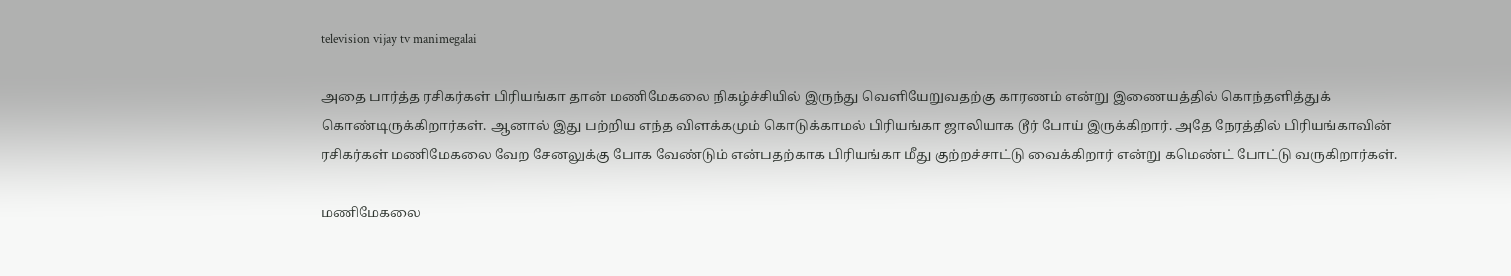television vijay tv manimegalai

அதை பார்த்த ரசிகர்கள் பிரியங்கா தான் மணிமேகலை நிகழ்ச்சியில் இருந்து வெளியேறுவதற்கு காரணம் என்று இணையத்தில் கொந்தளித்துக் கொண்டிருக்கிறார்கள். ஆனால் இது பற்றிய எந்த விளக்கமும் கொடுக்காமல் பிரியங்கா ஜாலியாக டூர் போய் இருக்கிறார். அதே நேரத்தில் பிரியங்காவின் ரசிகர்கள் மணிமேகலை வேற சேனலுக்கு போக வேண்டும் என்பதற்காக பிரியங்கா மீது குற்றச்சாட்டு வைக்கிறார் என்று கமெண்ட் போட்டு வருகிறார்கள்.

மணிமேகலை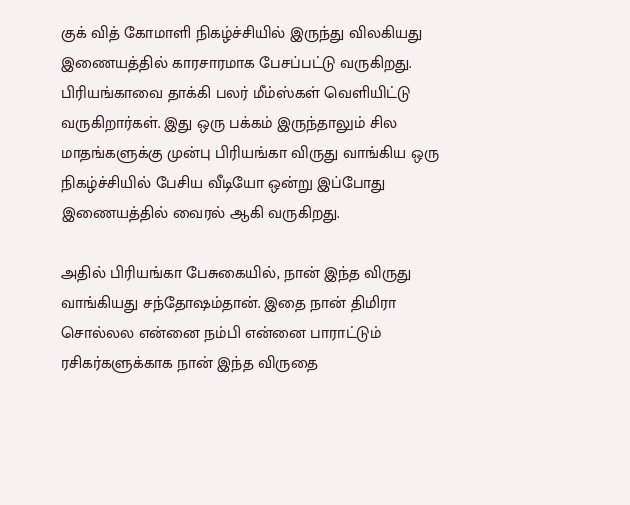குக் வித் கோமாளி நிகழ்ச்சியில் இருந்து விலகியது இணையத்தில் காரசாரமாக பேசப்பட்டு வருகிறது. பிரியங்காவை தாக்கி பலர் மீம்ஸ்கள் வெளியிட்டு வருகிறார்கள். இது ஒரு பக்கம் இருந்தாலும் சில மாதங்களுக்கு முன்பு பிரியங்கா விருது வாங்கிய ஒரு நிகழ்ச்சியில் பேசிய வீடியோ ஒன்று இப்போது இணையத்தில் வைரல் ஆகி வருகிறது.

அதில் பிரியங்கா பேசுகையில், நான் இந்த விருது வாங்கியது சந்தோஷம்தான். இதை நான் திமிரா சொல்லல என்னை நம்பி என்னை பாராட்டும் ரசிகர்களுக்காக நான் இந்த விருதை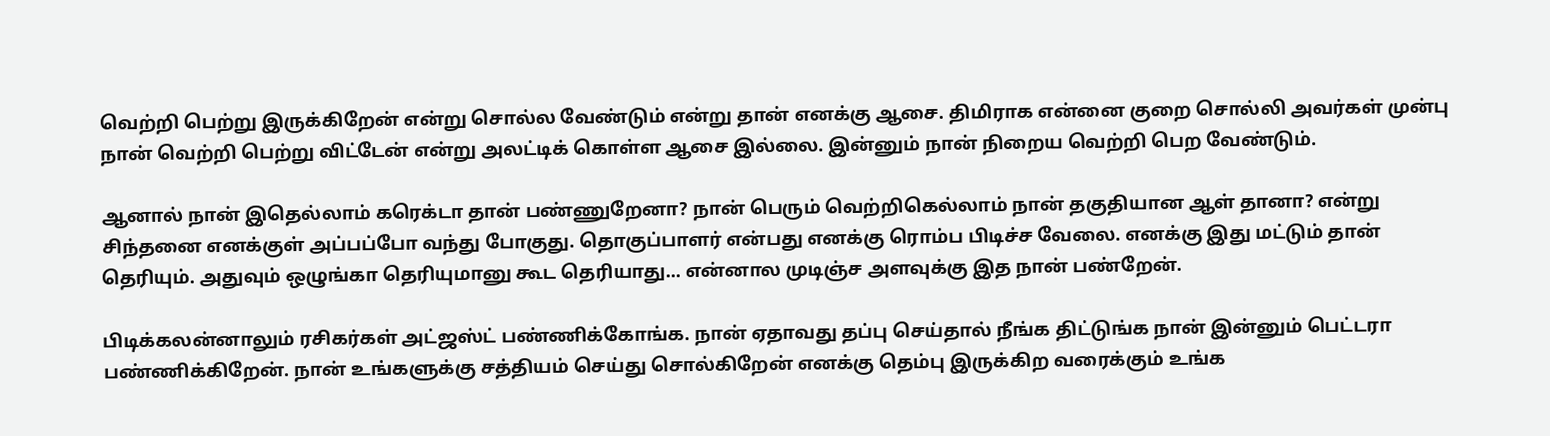வெற்றி பெற்று இருக்கிறேன் என்று சொல்ல வேண்டும் என்று தான் எனக்கு ஆசை. திமிராக என்னை குறை சொல்லி அவர்கள் முன்பு நான் வெற்றி பெற்று விட்டேன் என்று அலட்டிக் கொள்ள ஆசை இல்லை. இன்னும் நான் நிறைய வெற்றி பெற வேண்டும்.

ஆனால் நான் இதெல்லாம் கரெக்டா தான் பண்ணுறேனா? நான் பெரும் வெற்றிகெல்லாம் நான் தகுதியான ஆள் தானா? என்று சிந்தனை எனக்குள் அப்பப்போ வந்து போகுது. தொகுப்பாளர் என்பது எனக்கு ரொம்ப பிடிச்ச வேலை. எனக்கு இது மட்டும் தான் தெரியும். அதுவும் ஒழுங்கா தெரியுமானு கூட தெரியாது... என்னால முடிஞ்ச அளவுக்கு இத நான் பண்றேன்.

பிடிக்கலன்னாலும் ரசிகர்கள் அட்ஜஸ்ட் பண்ணிக்கோங்க. நான் ஏதாவது தப்பு செய்தால் நீங்க திட்டுங்க நான் இன்னும் பெட்டரா பண்ணிக்கிறேன். நான் உங்களுக்கு சத்தியம் செய்து சொல்கிறேன் எனக்கு தெம்பு இருக்கிற வரைக்கும் உங்க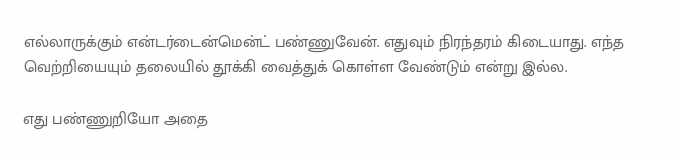எல்லாருக்கும் என்டர்டைன்மென்ட் பண்ணுவேன். எதுவும் நிரந்தரம் கிடையாது. எந்த வெற்றியையும் தலையில் தூக்கி வைத்துக் கொள்ள வேண்டும் என்று இல்ல.

எது பண்ணுறியோ அதை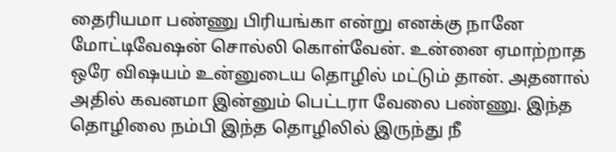தைரியமா பண்ணு பிரியங்கா என்று எனக்கு நானே மோட்டிவேஷன் சொல்லி கொள்வேன். உன்னை ஏமாற்றாத ஒரே விஷயம் உன்னுடைய தொழில் மட்டும் தான். அதனால் அதில் கவனமா இன்னும் பெட்டரா வேலை பண்ணு. இந்த தொழிலை நம்பி இந்த தொழிலில் இருந்து நீ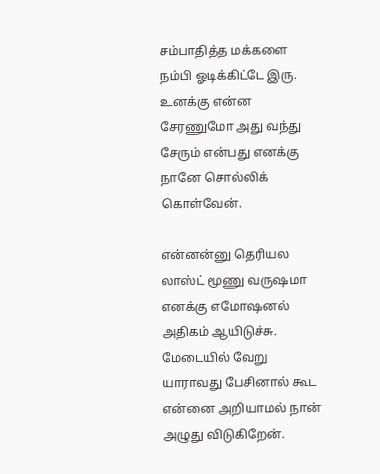சம்பாதித்த மக்களை நம்பி ஓடிக்கிட்டே இரு. உனக்கு என்ன சேரணுமோ அது வந்து சேரும் என்பது எனக்கு நானே சொல்லிக் கொள்வேன்.

என்னன்னு தெரியல லாஸ்ட் மூணு வருஷமா எனக்கு எமோஷனல் அதிகம் ஆயிடுச்சு. மேடையில் வேறு யாராவது பேசினால் கூட என்னை அறியாமல் நான் அழுது விடுகிறேன்.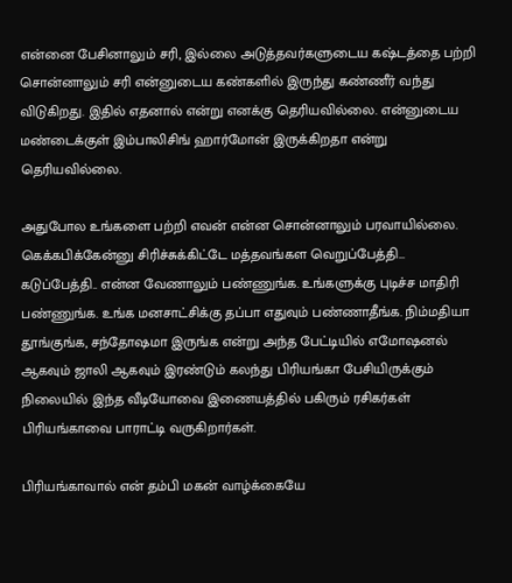என்னை பேசினாலும் சரி, இல்லை அடுத்தவர்களுடைய கஷ்டத்தை பற்றி சொன்னாலும் சரி என்னுடைய கண்களில் இருந்து கண்ணீர் வந்து விடுகிறது. இதில் எதனால் என்று எனக்கு தெரியவில்லை. என்னுடைய மண்டைக்குள் இம்பாலிசிங் ஹார்மோன் இருக்கிறதா என்று தெரியவில்லை.

அதுபோல உங்களை பற்றி எவன் என்ன சொன்னாலும் பரவாயில்லை. கெக்கபிக்கேன்னு சிரிச்சுக்கிட்டே மத்தவங்கள வெறுப்பேத்தி... கடுப்பேத்தி.. என்ன வேணாலும் பண்ணுங்க. உங்களுக்கு புடிச்ச மாதிரி பண்ணுங்க. உங்க மனசாட்சிக்கு தப்பா எதுவும் பண்ணாதீங்க. நிம்மதியா தூங்குங்க, சந்தோஷமா இருங்க என்று அந்த பேட்டியில் எமோஷனல் ஆகவும் ஜாலி ஆகவும் இரண்டும் கலந்து பிரியங்கா பேசியிருக்கும் நிலையில் இந்த வீடியோவை இணையத்தில் பகிரும் ரசிகர்கள் பிரியங்காவை பாராட்டி வருகிறார்கள்.

பிரியங்காவால் என் தம்பி மகன் வாழ்க்கையே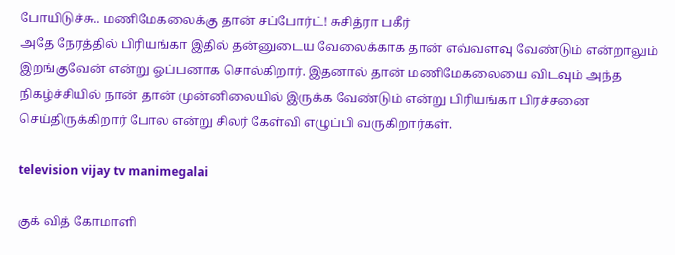போயிடுச்சு.. மணிமேகலைக்கு தான் சப்போர்ட்! சுசித்ரா பகீர்
அதே நேரத்தில் பிரியங்கா இதில் தன்னுடைய வேலைக்காக தான் எவ்வளவு வேண்டும் என்றாலும் இறங்குவேன் என்று ஓப்பனாக சொல்கிறார். இதனால் தான் மணிமேகலையை விடவும் அந்த நிகழ்ச்சியில் நான் தான் முன்னிலையில் இருக்க வேண்டும் என்று பிரியங்கா பிரச்சனை செய்திருக்கிறார் போல என்று சிலர் கேள்வி எழுப்பி வருகிறார்கள்.

television vijay tv manimegalai

குக் வித் கோமாளி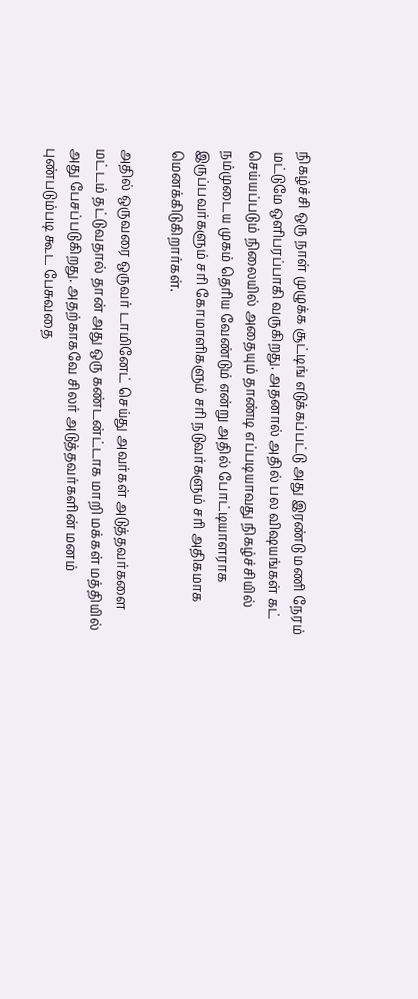நிகழ்ச்சி ஒரு நாள் முழுக்க சூட்டிங் எடுக்கப்பட்டு அது இரண்டு மணி நேரம் மட்டுமே ஒளிபரப்பாகி வருகிறது. அதனால் அதில் பல விஷயங்கள் கட் செய்யப்படும் நிலையில் அதையும் தாண்டி எப்படியாவது நிகழ்ச்சியில் நம்முடைய முகம் தெரிய வேண்டும் என்று அதில் போட்டியாளராக இருப்பவர்களும் சரி கோமாளிகளும் சரி நடுவர்களும் சரி அதிகமாக மெனக்கிடுகிறார்கள்.

அதில் ஒருவரை ஒருவர் டாமினேட் செய்து அவர்கள் அடுத்தவர்களை மட்டம் தட்டுவதால் தான் அது ஒரு கண்டன்ட்டாக மாறி மக்கள் மத்தியில் அது பேசப்படுகிறது. அதற்காகவே சிலர் அடுத்தவர்களின் மனம் புண்படும்படி கூட பேசுவதை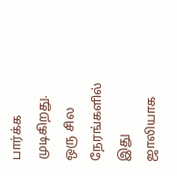பார்க்க முடிகிறது. ஒரு சில நேரங்களில் இது ஜாலியாக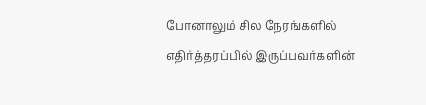போனாலும் சில நேரங்களில் எதிர்த்தரப்பில் இருப்பவர்களின்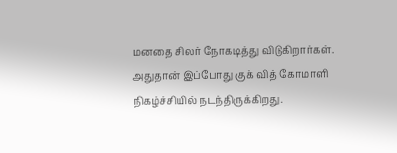மனதை சிலர் நோகடித்து விடுகிறார்கள். அதுதான் இப்போது குக் வித் கோமாளி நிகழ்ச்சியில் நடந்திருக்கிறது.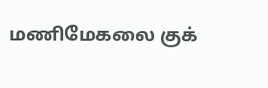மணிமேகலை குக்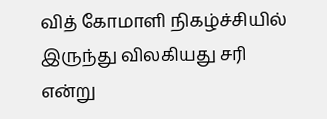வித் கோமாளி நிகழ்ச்சியில் இருந்து விலகியது சரி என்று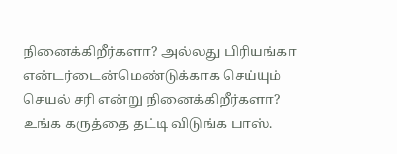நினைக்கிறீர்களா? அல்லது பிரியங்கா என்டர்டைன்மெண்டுக்காக செய்யும் செயல் சரி என்று நினைக்கிறீர்களா? உங்க கருத்தை தட்டி விடுங்க பாஸ்.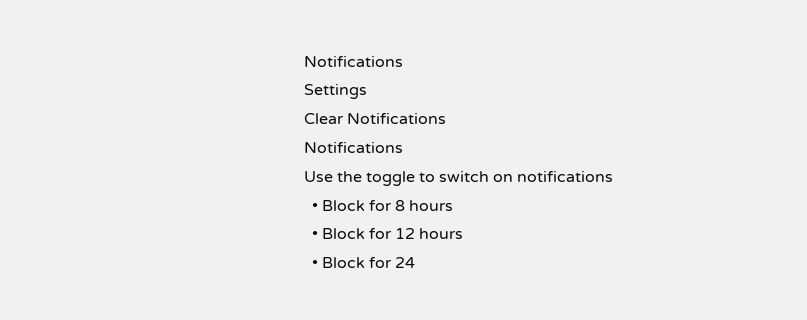Notifications
Settings
Clear Notifications
Notifications
Use the toggle to switch on notifications
  • Block for 8 hours
  • Block for 12 hours
  • Block for 24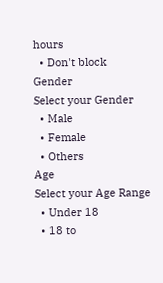hours
  • Don't block
Gender
Select your Gender
  • Male
  • Female
  • Others
Age
Select your Age Range
  • Under 18
  • 18 to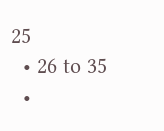25
  • 26 to 35
  •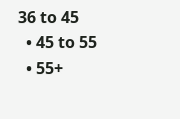36 to 45
  • 45 to 55
  • 55+